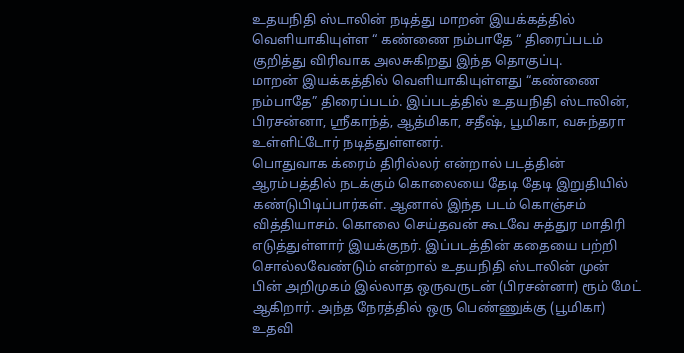உதயநிதி ஸ்டாலின் நடித்து மாறன் இயக்கத்தில் வெளியாகியுள்ள “ கண்ணை நம்பாதே “ திரைப்படம் குறித்து விரிவாக அலசுகிறது இந்த தொகுப்பு.
மாறன் இயக்கத்தில் வெளியாகியுள்ளது “கண்ணை நம்பாதே” திரைப்படம். இப்படத்தில் உதயநிதி ஸ்டாலின், பிரசன்னா, ஸ்ரீகாந்த், ஆத்மிகா, சதீஷ், பூமிகா, வசுந்தரா உள்ளிட்டோர் நடித்துள்ளனர்.
பொதுவாக க்ரைம் திரில்லர் என்றால் படத்தின் ஆரம்பத்தில் நடக்கும் கொலையை தேடி தேடி இறுதியில் கண்டுபிடிப்பார்கள். ஆனால் இந்த படம் கொஞ்சம் வித்தியாசம். கொலை செய்தவன் கூடவே சுத்துர மாதிரி எடுத்துள்ளார் இயக்குநர். இப்படத்தின் கதையை பற்றி சொல்லவேண்டும் என்றால் உதயநிதி ஸ்டாலின் முன் பின் அறிமுகம் இல்லாத ஒருவருடன் (பிரசன்னா) ரூம் மேட் ஆகிறார். அந்த நேரத்தில் ஒரு பெண்ணுக்கு (பூமிகா) உதவி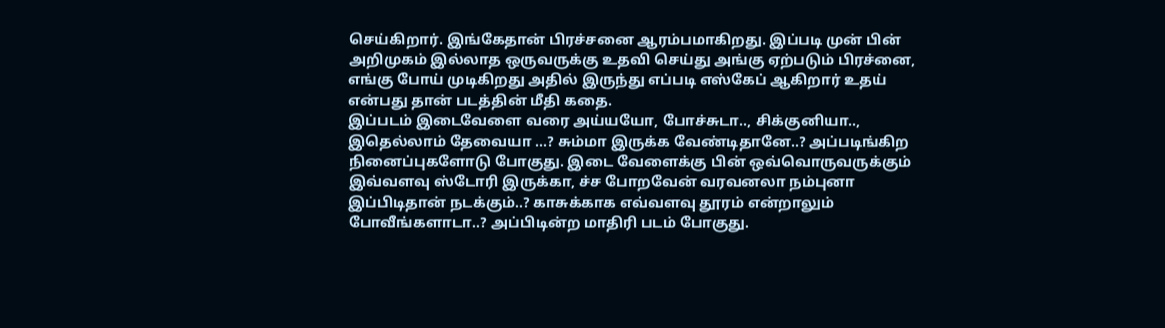செய்கிறார். இங்கேதான் பிரச்சனை ஆரம்பமாகிறது. இப்படி முன் பின் அறிமுகம் இல்லாத ஒருவருக்கு உதவி செய்து அங்கு ஏற்படும் பிரச்னை, எங்கு போய் முடிகிறது அதில் இருந்து எப்படி எஸ்கேப் ஆகிறார் உதய் என்பது தான் படத்தின் மீதி கதை.
இப்படம் இடைவேளை வரை அய்யயோ, போச்சுடா.., சிக்குனியா.., இதெல்லாம் தேவையா …? சும்மா இருக்க வேண்டிதானே..? அப்படிங்கிற நினைப்புகளோடு போகுது. இடை வேளைக்கு பின் ஒவ்வொருவருக்கும் இவ்வளவு ஸ்டோரி இருக்கா, ச்ச போறவேன் வரவனலா நம்புனா இப்பிடிதான் நடக்கும்..? காசுக்காக எவ்வளவு தூரம் என்றாலும் போவீங்களாடா..? அப்பிடின்ற மாதிரி படம் போகுது.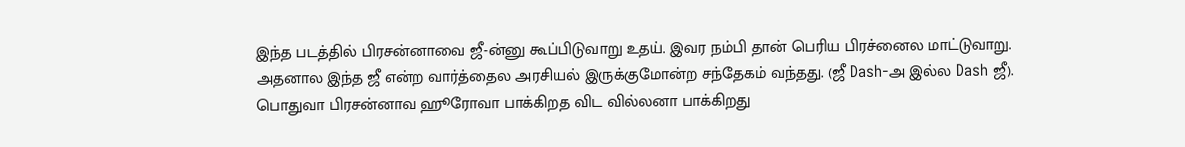இந்த படத்தில் பிரசன்னாவை ஜீ-ன்னு கூப்பிடுவாறு உதய். இவர நம்பி தான் பெரிய பிரச்னைல மாட்டுவாறு. அதனால இந்த ஜீ என்ற வார்த்தைல அரசியல் இருக்குமோன்ற சந்தேகம் வந்தது. (ஜீ Dash-அ இல்ல Dash ஜீ).
பொதுவா பிரசன்னாவ ஹூரோவா பாக்கிறத விட வில்லனா பாக்கிறது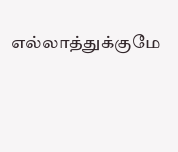எல்லாத்துக்குமே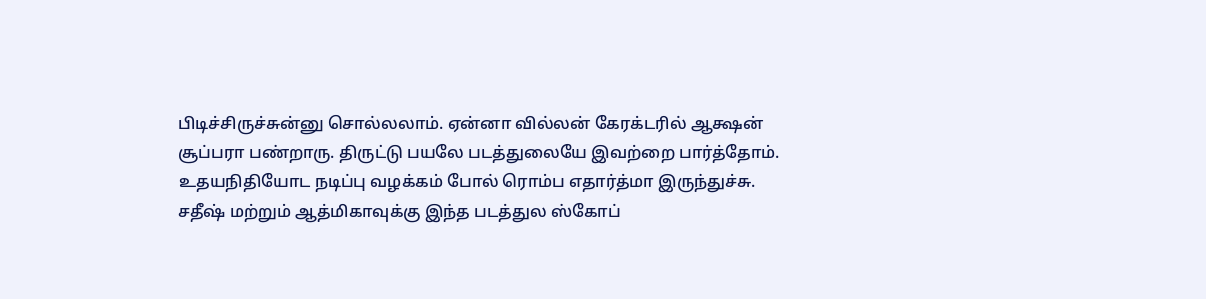பிடிச்சிருச்சுன்னு சொல்லலாம். ஏன்னா வில்லன் கேரக்டரில் ஆக்ஷன் சூப்பரா பண்றாரு. திருட்டு பயலே படத்துலையே இவற்றை பார்த்தோம். உதயநிதியோட நடிப்பு வழக்கம் போல் ரொம்ப எதார்த்மா இருந்துச்சு.
சதீஷ் மற்றும் ஆத்மிகாவுக்கு இந்த படத்துல ஸ்கோப்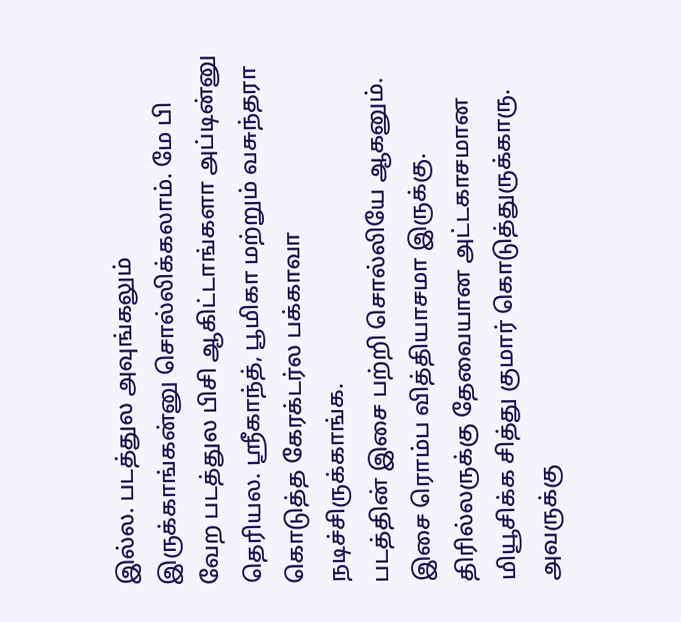இல்ல. படத்துல அவுங்கலும் இருக்காங்கன்னு சொல்லிக்கலாம். மே பி வேற படத்துல பிசி ஆகிட்டாங்களா அப்டின்னு தெரியல. ஸ்ரீகாந்த், பூமிகா மற்றும் வசுந்தரா கொடுத்த கேரக்டர்ல பக்காவா நடிச்சிருக்காங்க.
படத்தின் இசை பற்றி சொல்லியே ஆகனும். இசை ரொம்ப வித்தியாசமா இருக்கு. திரில்லருக்கு தேவையான அட்டகாசமான மியூசிக்க சித்து குமார் கொடுத்துருக்காரு. அவருக்கு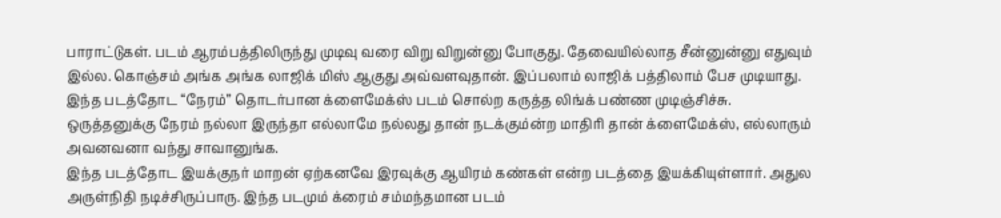பாராட்டுகள். படம் ஆரம்பத்திலிருந்து முடிவு வரை விறு விறுன்னு போகுது. தேவையில்லாத சீன்னுன்னு எதுவும் இல்ல. கொஞ்சம் அங்க அங்க லாஜிக் மிஸ் ஆகுது அவ்வளவுதான். இப்பலாம் லாஜிக் பத்திலாம் பேச முடியாது. இந்த படத்தோட “நேரம்” தொடர்பான க்ளைமேக்ஸ் படம் சொல்ற கருத்த லிங்க் பண்ண முடிஞ்சிச்சு. ஒருத்தனுக்கு நேரம் நல்லா இருந்தா எல்லாமே நல்லது தான் நடக்கும்ன்ற மாதிரி தான் க்ளைமேக்ஸ், எல்லாரும் அவனவனா வந்து சாவானுங்க.
இந்த படத்தோட இயக்குநர் மாறன் ஏற்கனவே இரவுக்கு ஆயிரம் கண்கள் என்ற படத்தை இயக்கியுள்ளார். அதுல அருள்நிதி நடிச்சிருப்பாரு. இந்த படமும் க்ரைம் சம்மந்தமான படம்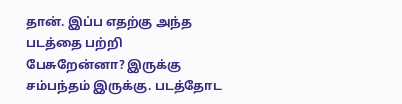தான். இப்ப எதற்கு அந்த படத்தை பற்றி பேசுறேன்னா? இருக்கு சம்பந்தம் இருக்கு. படத்தோட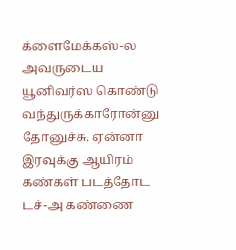க்ளைமேக்கஸ்-ல அவருடைய யூனிவர்ஸ கொண்டு வந்துருக்காரோன்னு தோனுச்சு. ஏன்னா இரவுக்கு ஆயிரம் கண்கள் படத்தோட டச்-அ கண்ணை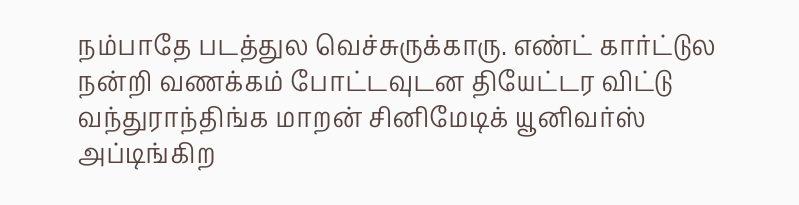நம்பாதே படத்துல வெச்சுருக்காரு. எண்ட் கார்ட்டுல நன்றி வணக்கம் போட்டவுடன தியேட்டர விட்டு வந்துராந்திங்க மாறன் சினிமேடிக் யூனிவர்ஸ் அப்டிங்கிற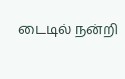டைடில் நன்றி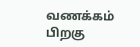வணக்கம் பிறகு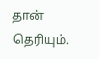தான் தெரியும்.